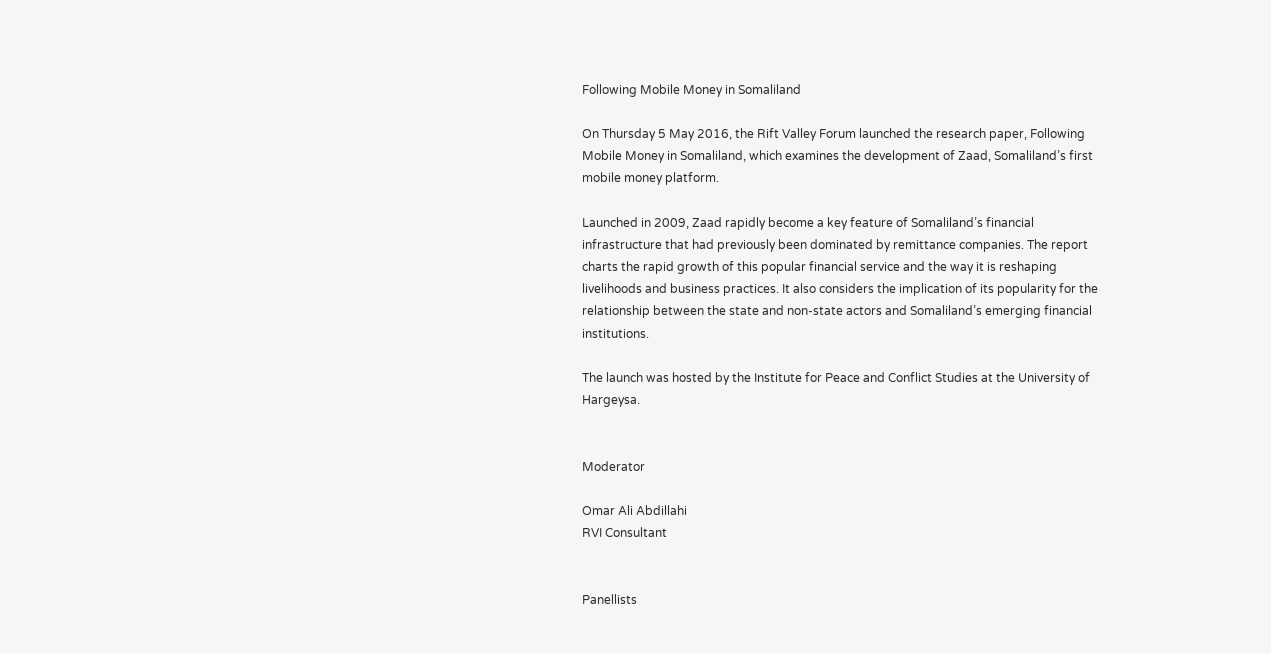Following Mobile Money in Somaliland

On Thursday 5 May 2016, the Rift Valley Forum launched the research paper, Following Mobile Money in Somaliland, which examines the development of Zaad, Somaliland’s first mobile money platform.

Launched in 2009, Zaad rapidly become a key feature of Somaliland’s financial infrastructure that had previously been dominated by remittance companies. The report charts the rapid growth of this popular financial service and the way it is reshaping livelihoods and business practices. It also considers the implication of its popularity for the relationship between the state and non-state actors and Somaliland’s emerging financial institutions.

The launch was hosted by the Institute for Peace and Conflict Studies at the University of Hargeysa.


Moderator

Omar Ali Abdillahi
RVI Consultant


Panellists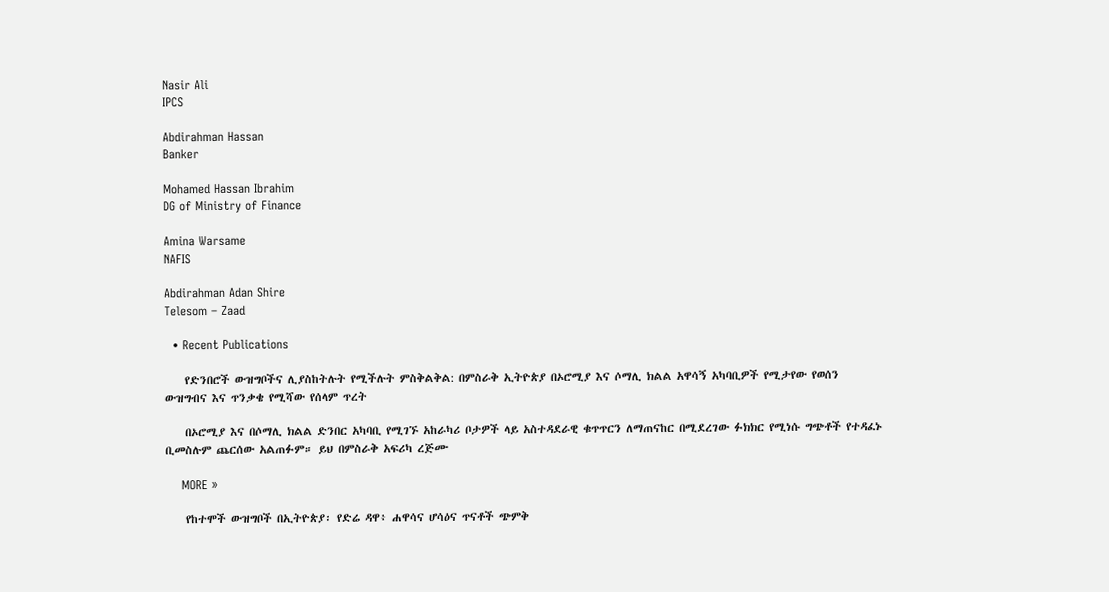Nasir Ali
IPCS

Abdirahman Hassan
Banker

Mohamed Hassan Ibrahim
DG of Ministry of Finance

Amina Warsame
NAFIS

Abdirahman Adan Shire
Telesom – Zaad

  • Recent Publications

    የድንበሮች ውዝግቦችና ሊያስከትሉት የሚችሉት ምስቅልቅል: በምስራቅ ኢትዮጵያ በኦሮሚያ እና ሶማሊ ክልል አዋሳኝ አካባቢዎች የሚታየው የወሰን ውዝግብና እና ጥንቃቄ የሚሻው የሰላም ጥረት

    በኦሮሚያ እና በሶማሊ ክልል ድንበር አካባቢ የሚገኙ አከራካሪ ቦታዎች ላይ አስተዳደራዊ ቁጥጥርን ለማጠናከር በሚደረገው ፉክክር የሚነሱ ግጭቶች የተዳፈኑ ቢመስሉም ጨርሰው አልጠፉም። ይህ በምስራቅ አፍሪካ ረጅሙ

    MORE »

    የከተሞች ውዝግቦች በኢትዮጵያ፡ የድሬ ዳዋ፥ ሐዋሳና ሆሳዕና ጥናቶች ጭምቅ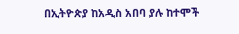በኢትዮጵያ ከአዲስ አበባ ያሉ ከተሞች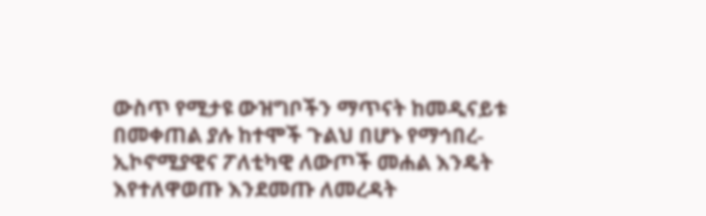ውስጥ የሚታዩ ውዝግቦችን ማጥናት ከመዲናይቱ በመቀጠል ያሉ ከተሞች ጉልህ በሆኑ የማኅበረ-ኢኮኖሚያዊና ፖለቲካዊ ለውጦች መሐል እንዴት እየተለዋወጡ እንደመጡ ለመረዳት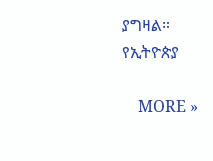ያግዛል። የኢትዮጵያ

    MORE »